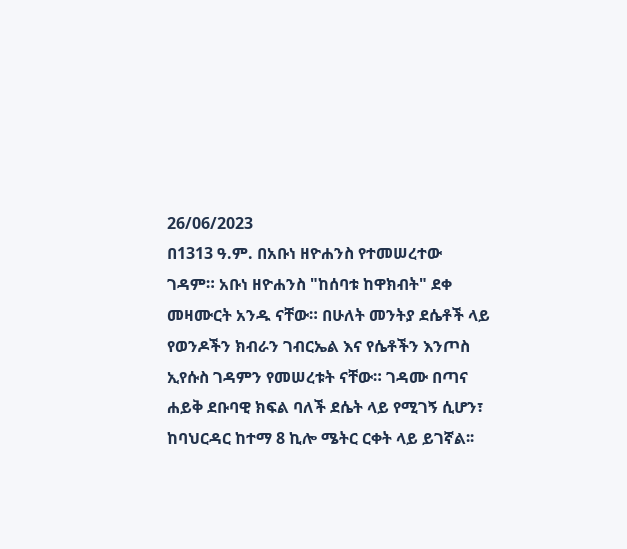26/06/2023
በ1313 ዓ.ም. በአቡነ ዘዮሐንስ የተመሠረተው
ገዳም። አቡነ ዘዮሐንስ "ከሰባቱ ከዋክብት" ደቀ መዛሙርት አንዱ ናቸው። በሁለት መንትያ ደሴቶች ላይ የወንዶችን ክብራን ገብርኤል እና የሴቶችን እንጦስ ኢየሱስ ገዳምን የመሠረቱት ናቸው። ገዳሙ በጣና ሐይቅ ደቡባዊ ክፍል ባለች ደሴት ላይ የሚገኝ ሲሆን፣ ከባህርዳር ከተማ 8 ኪሎ ሜትር ርቀት ላይ ይገኛል፡፡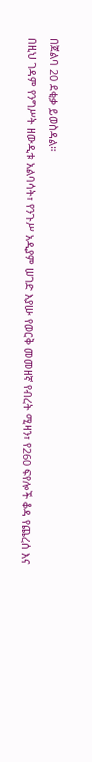በጀልባ 20 ደቂቃ ይወስዳል።
በዚህ ገዳም የንግሥት ዘውዲቱ አልባሳት፣ የንጉሥ አዲያም ሠገድ እያሡ የወርቅ መመዘኛ የብረት ሚዛን፣ የ260 ፍየሎች ቆዳ የጨረሰ እና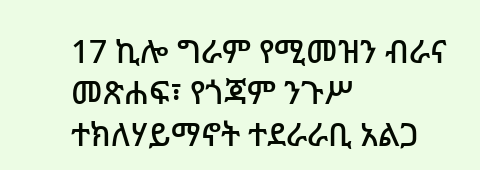17 ኪሎ ግራም የሚመዝን ብራና መጽሐፍ፣ የጎጃም ንጉሥ ተክለሃይማኖት ተደራራቢ አልጋ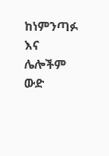ከነምንጣፉ እና ሌሎችም ውድ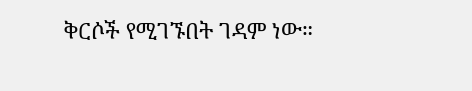ቅርሶች የሚገኙበት ገዳም ነው።